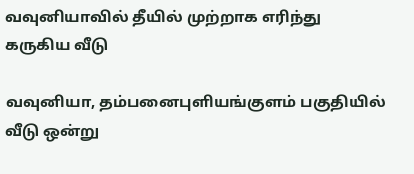வவுனியாவில் தீயில் முற்றாக எரிந்து கருகிய வீடு

வவுனியா, தம்பனைபுளியங்குளம் பகுதியில் வீடு ஒன்று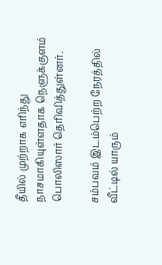தீயில் முற்றாக எரிந்து நாசமாகியுள்ளதாக நெளுக்குளம் பொலிஸார் தெரிவித்துள்னர்.

சம்பவம் இடம்பெற்ற நேரத்தில் வீட்டில் யாரும்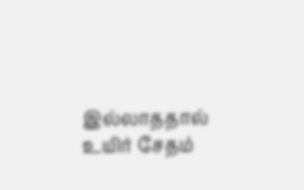இல்லாததால் உயிர் சேதம்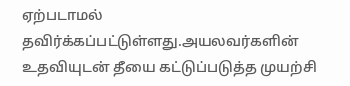ஏற்படாமல் தவிர்க்கப்பட்டுள்ளது.அயலவர்களின் உதவியுடன் தீயை கட்டுப்படுத்த முயற்சி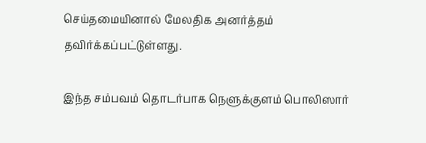செய்தமையினால் மேலதிக அனர்த்தம் தவிர்க்கப்பட்டுள்ளது.

இந்த சம்பவம் தொடர்பாக நெளுக்குளம் பொலிஸார்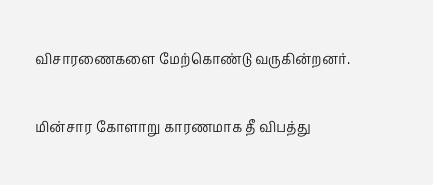விசாரணைகளை மேற்கொண்டு வருகின்றனர்.

மின்சார கோளாறு காரணமாக தீ விபத்து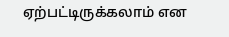ஏற்பட்டிருக்கலாம் என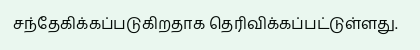சந்தேகிக்கப்படுகிறதாக தெரிவிக்கப்பட்டுள்ளது.